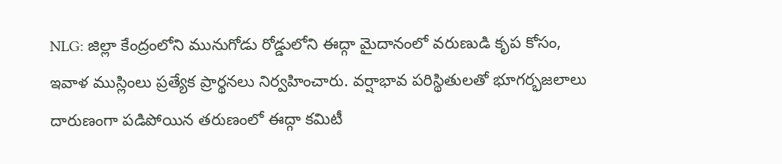NLG: జిల్లా కేంద్రంలోని మునుగోడు రోడ్డులోని ఈద్గా మైదానంలో వరుణుడి కృప కోసం, ఇవాళ ముస్లింలు ప్రత్యేక ప్రార్థనలు నిర్వహించారు. వర్షాభావ పరిస్థితులతో భూగర్భజలాలు దారుణంగా పడిపోయిన తరుణంలో ఈద్గా కమిటీ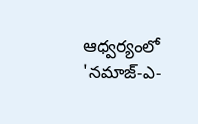ఆధ్వర్యంలో 'నమాజ్-ఎ-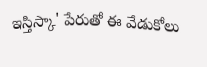ఇస్తిస్కా' పేరుతో ఈ వేడుకోలు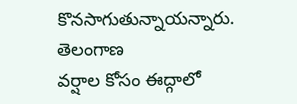కొనసాగుతున్నాయన్నారు.
తెలంగాణ
వర్షాల కోసం ఈద్గాలో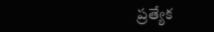ప్రత్యేక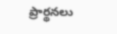ప్రార్థనలు